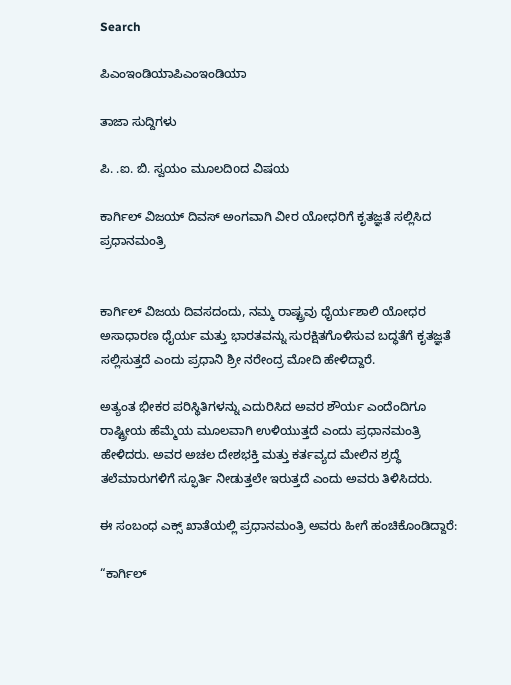Search

ಪಿಎಂಇಂಡಿಯಾಪಿಎಂಇಂಡಿಯಾ

ತಾಜಾ ಸುದ್ದಿಗಳು

ಪಿ. .ಐ. ಬಿ. ಸ್ವಯಂ ಮೂಲದಿoದ ವಿಷಯ

ಕಾರ್ಗಿಲ್ ವಿಜಯ್ ದಿವಸ್ ಅಂಗವಾಗಿ ವೀರ ಯೋಧರಿಗೆ ಕೃತಜ್ಞತೆ ಸಲ್ಲಿಸಿದ ಪ್ರಧಾನಮಂತ್ರಿ


ಕಾರ್ಗಿಲ್ ವಿಜಯ ದಿವಸದಂದು, ನಮ್ಮ ರಾಷ್ಟ್ರವು ಧೈರ್ಯಶಾಲಿ ಯೋಧರ ಅಸಾಧಾರಣ ಧೈರ್ಯ ಮತ್ತು ಭಾರತವನ್ನು ಸುರಕ್ಷಿತಗೊಳಿಸುವ ಬದ್ಧತೆಗೆ ಕೃತಜ್ಞತೆ ಸಲ್ಲಿಸುತ್ತದೆ ಎಂದು ಪ್ರಧಾನಿ ಶ್ರೀ ನರೇಂದ್ರ ಮೋದಿ ಹೇಳಿದ್ದಾರೆ.

ಅತ್ಯಂತ ಭೀಕರ ಪರಿಸ್ಥಿತಿಗಳನ್ನು ಎದುರಿಸಿದ ಅವರ ಶೌರ್ಯ ಎಂದೆಂದಿಗೂ ರಾಷ್ಟ್ರೀಯ ಹೆಮ್ಮೆಯ ಮೂಲವಾಗಿ ಉಳಿಯುತ್ತದೆ ಎಂದು ಪ್ರಧಾನಮಂತ್ರಿ ಹೇಳಿದರು. ಅವರ ಅಚಲ ದೇಶಭಕ್ತಿ ಮತ್ತು ಕರ್ತವ್ಯದ ಮೇಲಿನ ಶ್ರದ್ಧೆ ತಲೆಮಾರುಗಳಿಗೆ ಸ್ಫೂರ್ತಿ ನೀಡುತ್ತಲೇ ಇರುತ್ತದೆ ಎಂದು ಅವರು ತಿಳಿಸಿದರು.

ಈ ಸಂಬಂಧ ಎಕ್ಸ್ ಖಾತೆಯಲ್ಲಿ ಪ್ರಧಾನಮಂತ್ರಿ ಅವರು ಹೀಗೆ ಹಂಚಿಕೊಂಡಿದ್ದಾರೆ:

“ಕಾರ್ಗಿಲ್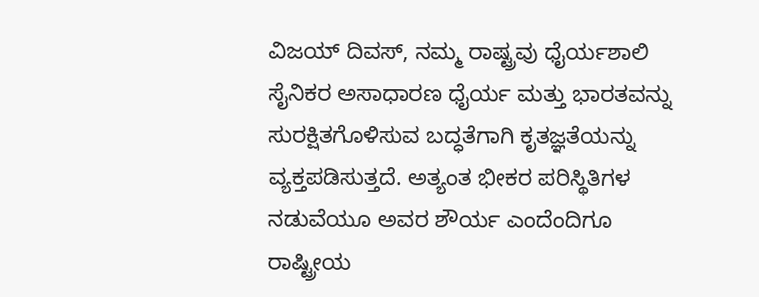ವಿಜಯ್ ದಿವಸ್, ನಮ್ಮ ರಾಷ್ಟ್ರವು ಧೈರ್ಯಶಾಲಿ ಸೈನಿಕರ ಅಸಾಧಾರಣ ಧೈರ್ಯ ಮತ್ತು ಭಾರತವನ್ನು ಸುರಕ್ಷಿತಗೊಳಿಸುವ ಬದ್ಧತೆಗಾಗಿ ಕೃತಜ್ಞತೆಯನ್ನು ವ್ಯಕ್ತಪಡಿಸುತ್ತದೆ. ಅತ್ಯಂತ ಭೀಕರ ಪರಿಸ್ಥಿತಿಗಳ ನಡುವೆಯೂ ಅವರ ಶೌರ್ಯ ಎಂದೆಂದಿಗೂ ರಾಷ್ಟ್ರೀಯ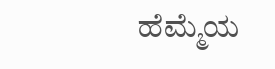ಹೆಮ್ಮೆಯ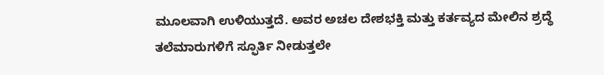ಮೂಲವಾಗಿ ಉಳಿಯುತ್ತದೆ. ಅವರ ಅಚಲ ದೇಶಭಕ್ತಿ ಮತ್ತು ಕರ್ತವ್ಯದ ಮೇಲಿನ ಶ್ರದ್ಧೆ ತಲೆಮಾರುಗಳಿಗೆ ಸ್ಫೂರ್ತಿ ನೀಡುತ್ತಲೇ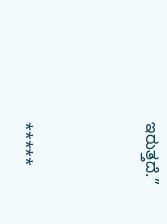ಇರುತ್ತದೆ.”



*****